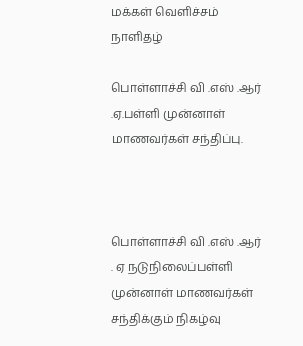மக்கள் வெளிச்சம் நாளிதழ்

பொள்ளாச்சி வி .எஸ் .ஆர் .ஏ.பள்ளி முன்னாள் மாணவர்கள் சந்திப்பு.



பொள்ளாச்சி வி .எஸ் .ஆர் . ஏ நடுநிலைப்பள்ளி முன்னாள் மாணவர்கள் சந்திக்கும் நிகழ்வு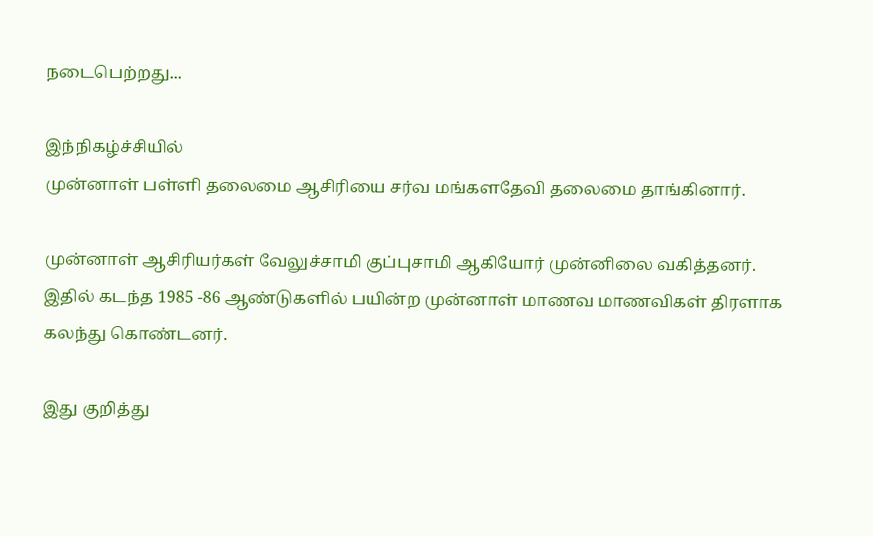நடைபெற்றது...

இந்நிகழ்ச்சியில்
முன்னாள் பள்ளி தலைமை ஆசிரியை சர்வ மங்களதேவி தலைமை தாங்கினார்.

முன்னாள் ஆசிரியர்கள் வேலுச்சாமி குப்புசாமி ஆகியோர் முன்னிலை வகித்தனர்.
இதில் கடந்த 1985 -86 ஆண்டுகளில் பயின்ற முன்னாள் மாணவ மாணவிகள் திரளாக கலந்து கொண்டனர்.

இது குறித்து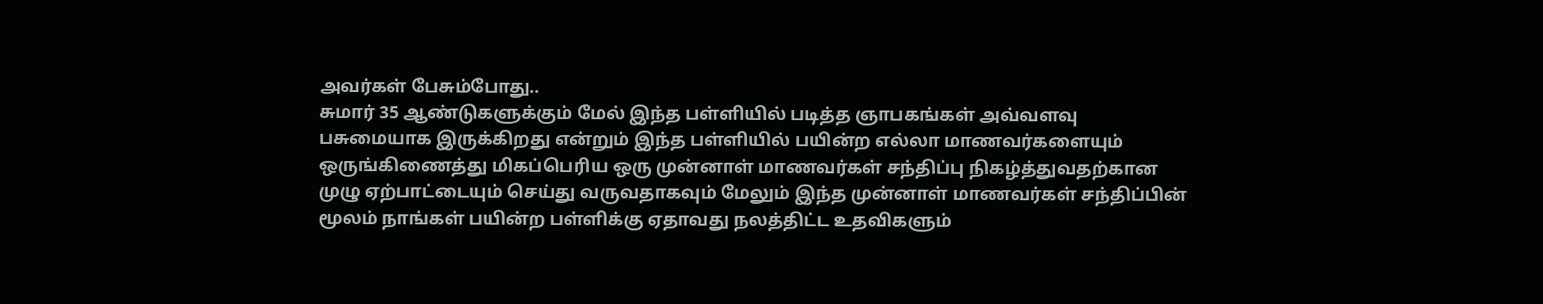அவர்கள் பேசும்போது..
சுமார் 35 ஆண்டுகளுக்கும் மேல் இந்த பள்ளியில் படித்த ஞாபகங்கள் அவ்வளவு பசுமையாக இருக்கிறது என்றும் இந்த பள்ளியில் பயின்ற எல்லா மாணவர்களையும் ஒருங்கிணைத்து மிகப்பெரிய ஒரு முன்னாள் மாணவர்கள் சந்திப்பு நிகழ்த்துவதற்கான முழு ஏற்பாட்டையும் செய்து வருவதாகவும் மேலும் இந்த முன்னாள் மாணவர்கள் சந்திப்பின் மூலம் நாங்கள் பயின்ற பள்ளிக்கு ஏதாவது நலத்திட்ட உதவிகளும்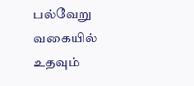பல்வேறு வகையில் உதவும்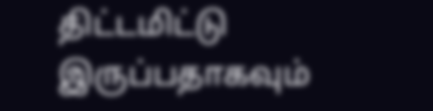திட்டமிட்டு இருப்பதாகவும்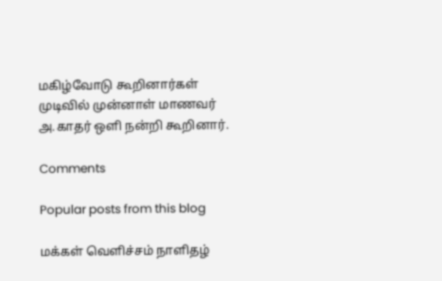மகிழ்வோடு கூறினார்கள்
முடிவில் முன்னாள் மாணவர் அ.காதர் ஒளி நன்றி கூறினார்.

Comments

Popular posts from this blog

மக்கள் வெளிச்சம் நாளிதழ்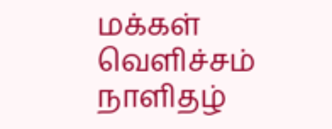மக்கள் வெளிச்சம் நாளிதழ்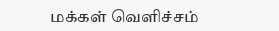மக்கள் வெளிச்சம்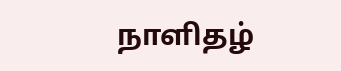நாளிதழ்